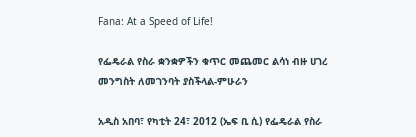Fana: At a Speed of Life!

የፌዴራል የስራ ቋንቋዎችን ቁጥር መጨመር ልሳነ ብዙ ሀገረ መንግስት ለመገንባት ያስችላል-ምሁራን

አዲስ አበባ፣ የካቲት 24፣ 2012 (ኤፍ ቢ ሲ) የፌዴራል የስራ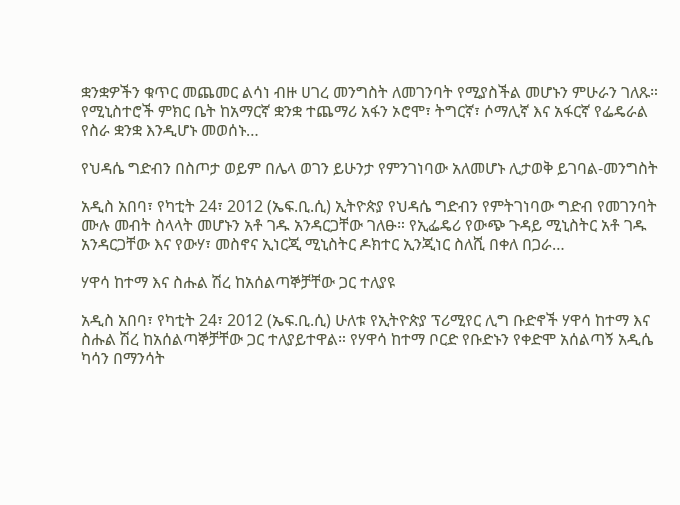ቋንቋዎችን ቁጥር መጨመር ልሳነ ብዙ ሀገረ መንግስት ለመገንባት የሚያስችል መሆኑን ምሁራን ገለጹ። የሚኒስተሮች ምክር ቤት ከአማርኛ ቋንቋ ተጨማሪ አፋን ኦሮሞ፣ ትግርኛ፣ ሶማሊኛ እና አፋርኛ የፌዴራል የስራ ቋንቋ እንዲሆኑ መወሰኑ…

የህዳሴ ግድብን በስጦታ ወይም በሌላ ወገን ይሁንታ የምንገነባው አለመሆኑ ሊታወቅ ይገባል-መንግስት

አዲስ አበባ፣ የካቲት 24፣ 2012 (ኤፍ.ቢ.ሲ) ኢትዮጵያ የህዳሴ ግድብን የምትገነባው ግድብ የመገንባት ሙሉ መብት ስላላት መሆኑን አቶ ገዱ አንዳርጋቸው ገለፁ። የኢፌዴሪ የውጭ ጉዳይ ሚኒስትር አቶ ገዱ አንዳርጋቸው እና የውሃ፣ መስኖና ኢነርጂ ሚኒስትር ዶክተር ኢንጂነር ስለሺ በቀለ በጋራ…

ሃዋሳ ከተማ እና ስሑል ሽረ ከአሰልጣኞቻቸው ጋር ተለያዩ

አዲስ አበባ፣ የካቲት 24፣ 2012 (ኤፍ.ቢ.ሲ) ሁለቱ የኢትዮጵያ ፕሪሚየር ሊግ ቡድኖች ሃዋሳ ከተማ እና ስሑል ሽረ ከአሰልጣኞቻቸው ጋር ተለያይተዋል። የሃዋሳ ከተማ ቦርድ የቡድኑን የቀድሞ አሰልጣኝ አዲሴ ካሳን በማንሳት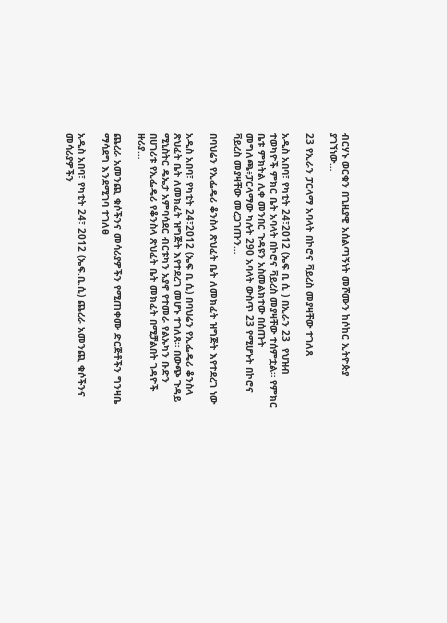ብርሃኑ ወርቁን በጊዚያዊ አሰልጣኝነት መሾሙን ከሶከር ኢትዮጵያ ያገኘነው…

23 የኢራን ፓርላማ አባላት በኮሮና ቫይረስ መያዛቸው ተገለጸ

አዲስ አበባ፣ የካቲት 24፣2012 (ኤፍ ቢ ሲ ) በኢራን 23  የህዝብ ተወካዮች ምክር ቤት አባላት በኮሮና ቫይረስ መያዛቸው ተሰምቷል። የምክር ቤቱ ምክትል ሊቀ መንበር ጉዳዩን አስመልክተው በሰጡት መግለጫ፥ፓርላማው ካሉት 290 አባላት ውስጥ 23 የሚሆኑት በኮሮና ቫይረስ መያዛቸው መረጋገጡን…

በባህሬን የኢፌዴሪ ቆንስላ ጽህፈት ቤት ለመክፈት ዝግጅት እየተደረገ ነው

አዲስ አበባ፣ የካቲት 24፣2012 (ኤፍ ቢ ሲ) በባህሬን የኢፌዴሪ ቆንስላ ጽህፈት ቤት ለመክፈት ዝግጅት እየተደረገ መሆኑ ተገለጸ። በውጭ ጉዳይ ሚኒስትር ዴኤታ አምባሳደር ብርቱካን አያኖ የተመራ የልኡካን ቡድን በሀገሪቱ የኢፌዴሪ የቆንስላ ጽህፈት ቤት መክፈት በሚቻልበት ገዳዮች ዙሪያ…

ጨረራ አመንጪ ቁሶችንና መሳሪያዎችን የሚጠቀሙ ድርጅቶችን ግንዛቤ ማሳደግ እንደሚገባ ተገለፀ

አዲስ አበባ፣ የካቲት 24፣ 2012 (ኤፍ.ቢ.ሲ) ጨረራ አመንጪ ቁሶችንና መሳሪያዎችን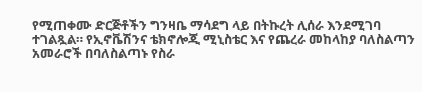የሚጠቀሙ ድርጅቶችን ግንዛቤ ማሳደግ ላይ በትኩረት ሊሰራ እንደሚገባ ተገልጿል። የኢኖቬሽንና ቴክኖሎጂ ሚኒስቴር እና የጨረራ መከላከያ ባለስልጣን አመራሮች በባለስልጣኑ የስራ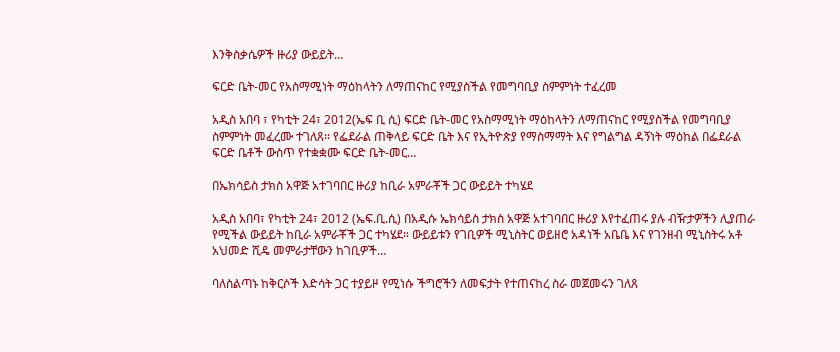እንቅስቃሴዎች ዙሪያ ውይይት…

ፍርድ ቤት-መር የአስማሚነት ማዕከላትን ለማጠናከር የሚያስችል የመግባቢያ ስምምነት ተፈረመ

አዲስ አበባ ፣ የካቲት 24፣ 2012(ኤፍ ቢ ሲ) ፍርድ ቤት-መር የአስማሚነት ማዕከላትን ለማጠናከር የሚያስችል የመግባቢያ ስምምነት መፈረሙ ተገለጸ፡፡ የፌደራል ጠቅላይ ፍርድ ቤት እና የኢትዮጵያ የማስማማት እና የግልግል ዳኝነት ማዕከል በፌደራል ፍርድ ቤቶች ውስጥ የተቋቋሙ ፍርድ ቤት-መር…

በኤክሳይስ ታክስ አዋጅ አተገባበር ዙሪያ ከቢራ አምራቾች ጋር ውይይት ተካሄደ

አዲስ አበባ፣ የካቲት 24፣ 2012 (ኤፍ.ቢ.ሲ) በአዲሱ ኤክሳይስ ታክስ አዋጅ አተገባበር ዙሪያ እየተፈጠሩ ያሉ ብዥታዎችን ሊያጠራ የሚችል ውይይት ከቢራ አምራቾች ጋር ተካሄደ። ውይይቱን የገቢዎች ሚኒስትር ወይዘሮ አዳነች አቤቤ እና የገንዘብ ሚኒስትሩ አቶ አህመድ ሺዴ መምራታቸውን ከገቢዎች…

ባለስልጣኑ ከቅርሶች እድሳት ጋር ተያይዞ የሚነሱ ችግሮችን ለመፍታት የተጠናከረ ስራ መጀመሩን ገለጸ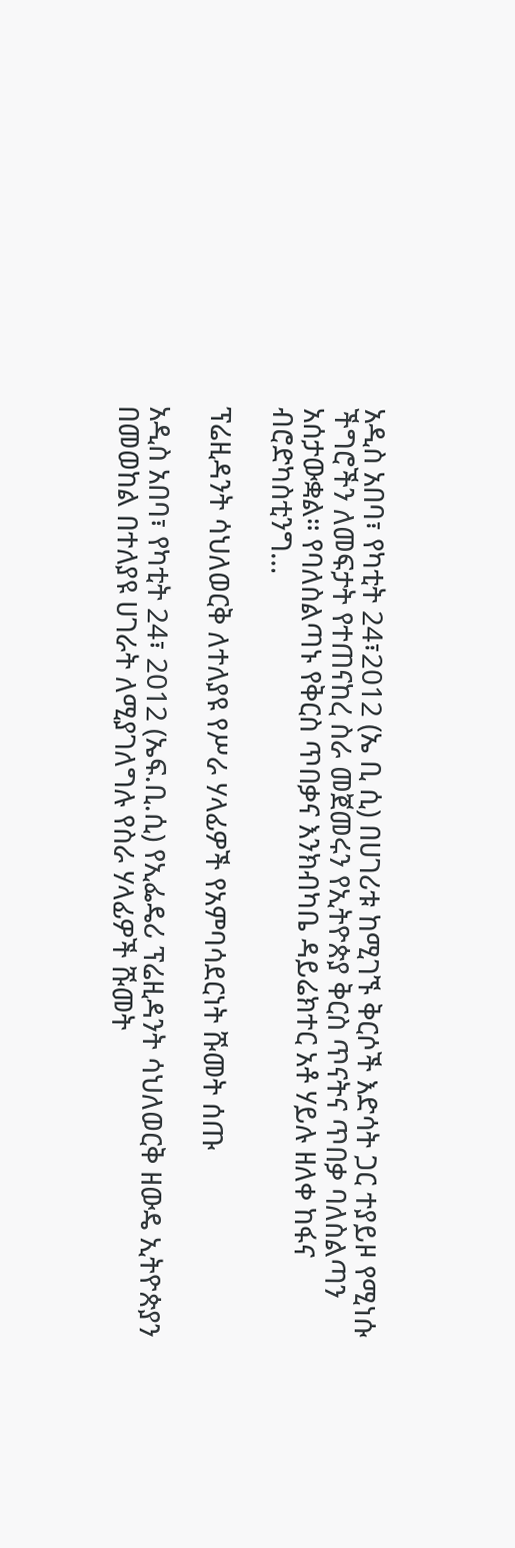አዲስ አበባ፣ የካቲት 24፣2012 (ኤ ቢ ሲ) በሀገሪቱ ከሚገኙ ቅርሶች እድሳት ጋር ተያይዞ የሚነሱ ችግሮችን ለመፍታት የተጠናከረ ስራ መጀመሩን የኢትዮጵያ ቅርስ ጥናትና ጥበቃ ባለስልጣን አሰታውቋል። የባለስልጣኑ የቅርስ ጥበቃና እንክብካቤ ዳይሬክተር አቶ ሃይሉ ዘለቀ ከፋና ብሮድካስቲንግ…

ፕሬዚዳንት ሳህለወርቅ ለተለያዩ የሥራ ሃላፊዎች የአምባሳደርነት ሹመት ሰጡ

አዲስ አበባ፣ የካቲት 24፣ 2012 (ኤፍ.ቢ.ሲ) የኢፌዴሪ ፕሬዚዳንት ሳህለወርቅ ዘውዴ ኢትዮጵያን በመወከል በተለያዩ ሀገራት ለሚያገለግሉ የስራ ሃላፊዎች ሹመት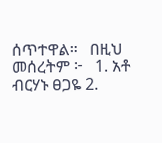ሰጥተዋል።   በዚህ መሰረትም ፦   1. አቶ ብርሃኑ ፀጋዬ 2.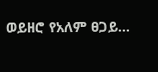ወይዘሮ የአለም ፀጋይ…